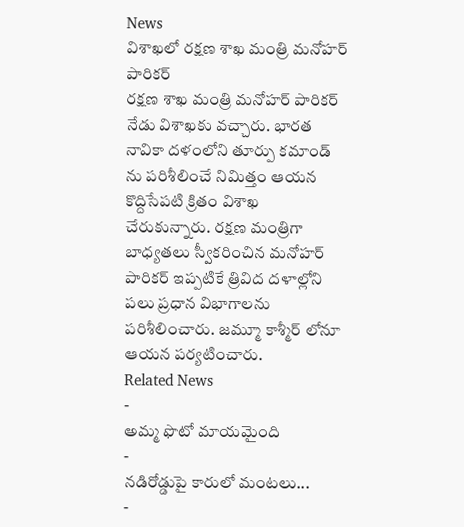News
విశాఖలో రక్షణ శాఖ మంత్రి మనోహర్ పారికర్
రక్షణ శాఖ మంత్రి మనోహర్ పారికర్ నేడు విశాఖకు వచ్చారు. భారత నావికా దళంలోని తూర్పు కమాండ్ ను పరిశీలించే నిమిత్తం ఆయన కొద్దిసేపటి క్రితం విశాఖ చేరుకున్నారు. రక్షణ మంత్రిగా బాధ్యతలు స్వీకరించిన మనోహర్ పారికర్ ఇప్పటికే త్రివిద దళాల్లోని పలు ప్రధాన విభాగాలను పరిశీలించారు. జమ్మూ కాశ్మీర్ లోనూ ఆయన పర్యటించారు.
Related News
-
అమ్మ ఫొటో మాయమైంది
-
నడిరోడ్డుపై కారులో మంటలు...
-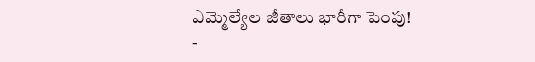ఎమ్మెల్యేల జీతాలు భారీగా పెంపు!
-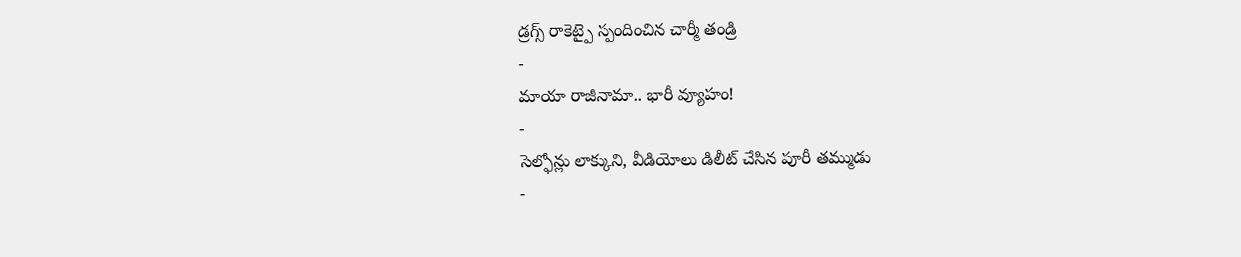డ్రగ్స్ రాకెట్పై స్పందించిన చార్మీ తండ్రి
-
మాయా రాజీనామా.. భారీ వ్యూహం!
-
సెల్ఫోన్లు లాక్కుని, వీడియోలు డిలీట్ చేసిన పూరీ తమ్ముడు
-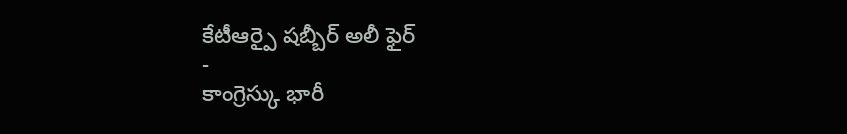కేటీఆర్పై షబ్బీర్ అలీ ఫైర్
-
కాంగ్రెస్కు భారీ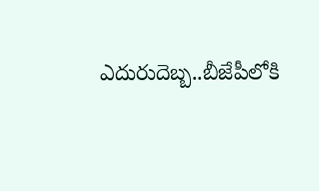ఎదురుదెబ్బ..బీజేపీలోకి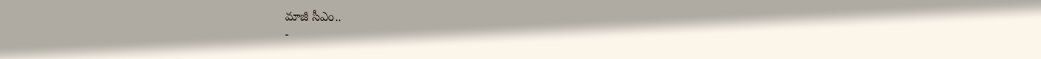మాజీ సీఎం..
-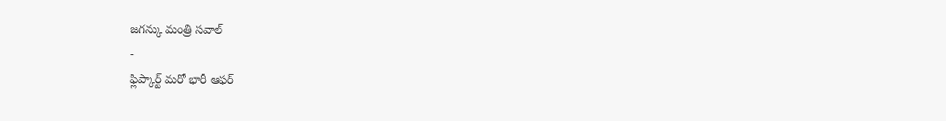జగన్కు మంత్రి సవాల్
-
ఫ్లిప్కార్ట్ మరో భారీ ఆఫర్